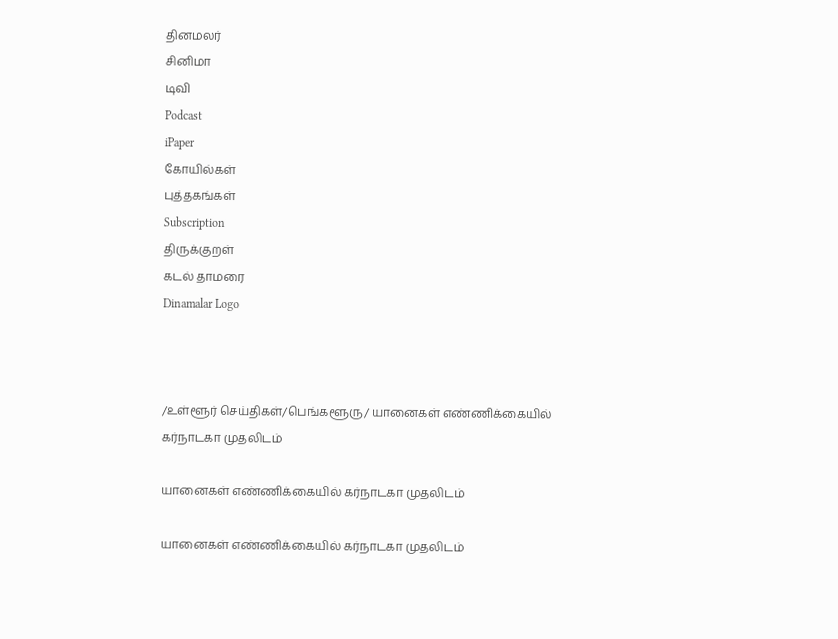தினமலர்
சினிமா
டிவி
Podcast
iPaper
கோயில்கள்
புத்தகங்கள்
Subscription
திருக்குறள்
கடல் தாமரை
Dinamalar Logo



/உள்ளூர் செய்திகள்/பெங்களூரு/ யானைகள் எண்ணிக்கையில் கர்நாடகா முதலிடம்

யானைகள் எண்ணிக்கையில் கர்நாடகா முதலிடம்

யானைகள் எண்ணிக்கையில் கர்நாடகா முதலிடம்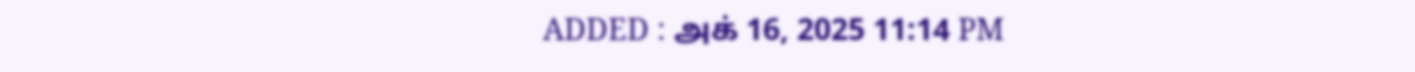ADDED : அக் 16, 2025 11:14 PM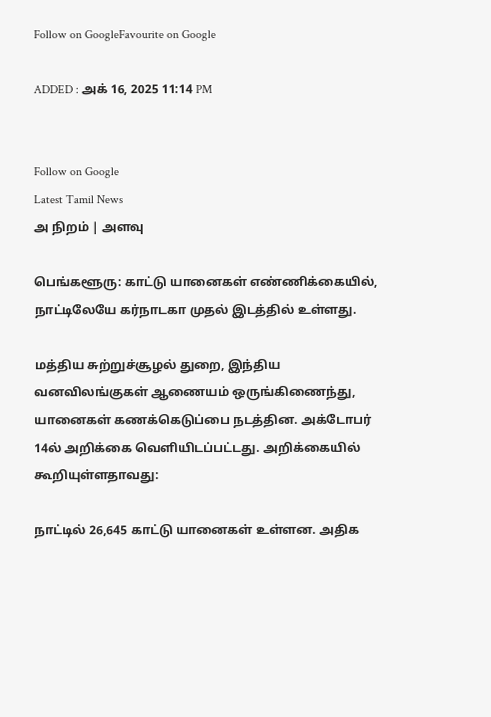Follow on GoogleFavourite on Google

ADDED : அக் 16, 2025 11:14 PM


Follow on Google
Latest Tamil News
அ நிறம் | அளவு

பெங்களூரு: காட்டு யானைகள் எண்ணிக்கையில், நாட்டிலேயே கர்நாடகா முதல் இடத்தில் உள்ளது.

மத்திய சுற்றுச்சூழல் துறை, இந்திய வனவிலங்குகள் ஆணையம் ஒருங்கிணைந்து, யானைகள் கணக்கெடுப்பை நடத்தின. அக்டோபர் 14ல் அறிக்கை வெளியிடப்பட்டது. அறிக்கையில் கூறியுள்ளதாவது:

நாட்டில் 26,645 காட்டு யானைகள் உள்ளன. அதிக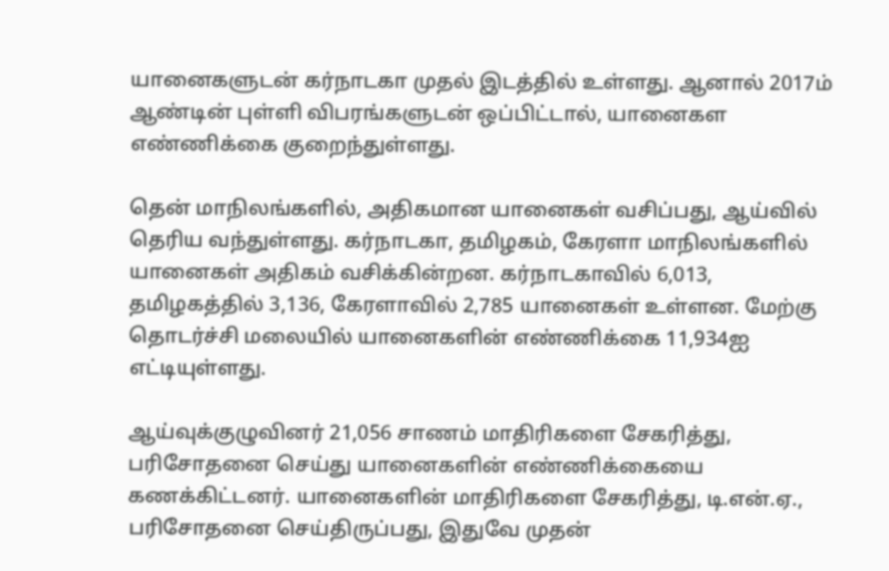யானைகளுடன் கர்நாடகா முதல் இடத்தில் உள்ளது. ஆனால் 2017ம் ஆண்டின் புள்ளி விபரங்களுடன் ஒப்பிட்டால், யானைகள எண்ணிக்கை குறைந்துள்ளது.

தென் மாநிலங்களில், அதிகமான யானைகள் வசிப்பது, ஆய்வில் தெரிய வந்துள்ளது. கர்நாடகா, தமிழகம், கேரளா மாநிலங்களில் யானைகள் அதிகம் வசிக்கின்றன. கர்நாடகாவில் 6,013, தமிழகத்தில் 3,136, கேரளாவில் 2,785 யானைகள் உள்ளன. மேற்கு தொடர்ச்சி மலையில் யானைகளின் எண்ணிக்கை 11,934ஐ எட்டியுள்ளது.

ஆய்வுக்குழுவினர் 21,056 சாணம் மாதிரிகளை சேகரித்து, பரிசோதனை செய்து யானைகளின் எண்ணிக்கையை கணக்கிட்டனர். யானைகளின் மாதிரிகளை சேகரித்து, டி.என்.ஏ., பரிசோதனை செய்திருப்பது, இதுவே முதன்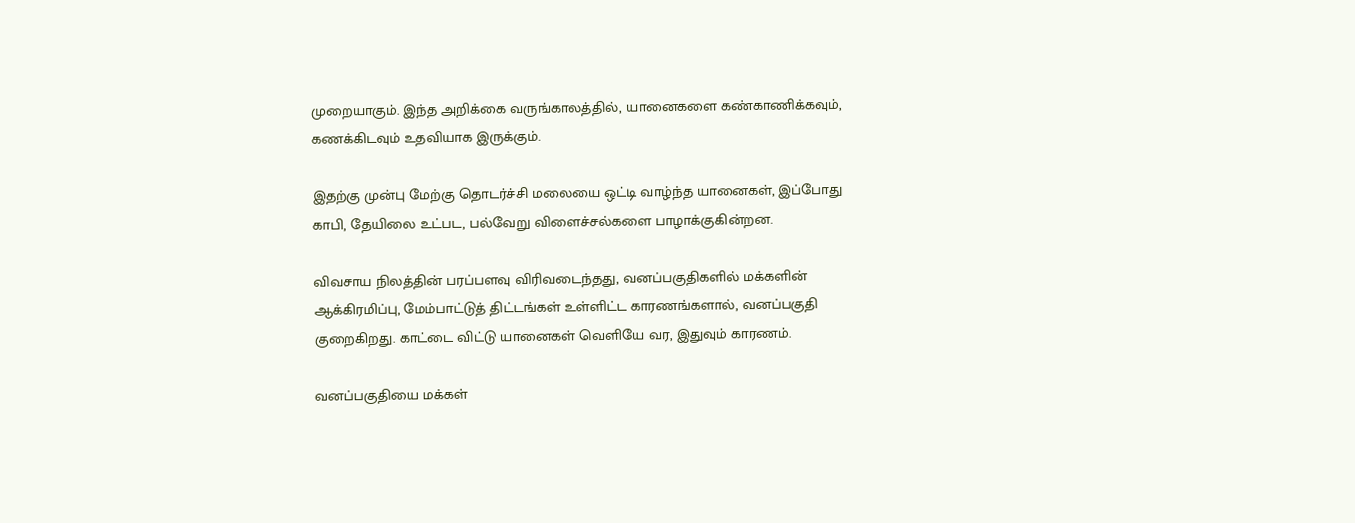முறையாகும். இந்த அறிக்கை வருங்காலத்தில், யானைகளை கண்காணிக்கவும், கணக்கிடவும் உதவியாக இருக்கும்.

இதற்கு முன்பு மேற்கு தொடர்ச்சி மலையை ஒட்டி வாழ்ந்த யானைகள், இப்போது காபி, தேயிலை உட்பட, பல்வேறு விளைச்சல்களை பாழாக்குகின்றன.

விவசாய நிலத்தின் பரப்பளவு விரிவடைந்தது, வனப்பகுதிகளில் மக்களின் ஆக்கிரமிப்பு, மேம்பாட்டுத் திட்டங்கள் உள்ளிட்ட காரணங்களால், வனப்பகுதி குறைகிறது. காட்டை விட்டு யானைகள் வெளியே வர, இதுவும் காரணம்.

வனப்பகுதியை மக்கள்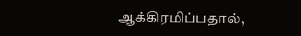ஆக்கிரமிப்பதால்,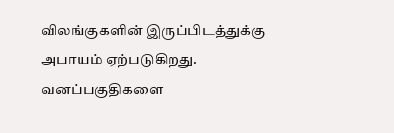விலங்குகளின் இருப்பிடத்துக்கு அபாயம் ஏற்படுகிறது. வனப்பகுதிகளை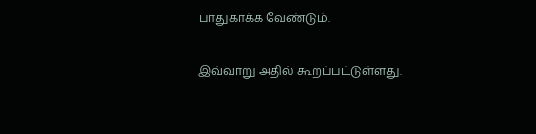பாதுகாக்க வேண்டும்.

இவ்வாறு அதில் கூறப்பட்டுள்ளது.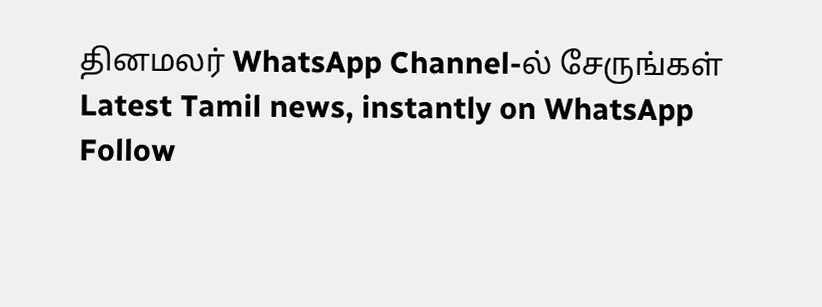தினமலர் WhatsApp Channel-ல் சேருங்கள்
Latest Tamil news, instantly on WhatsApp
Follow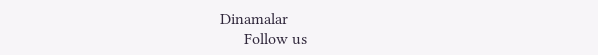Dinamalar
      Follow us